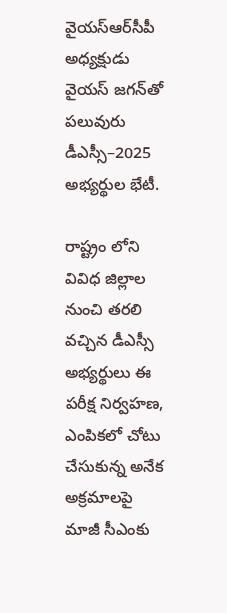వైయ‌స్ఆర్‌సీపీ  అధ్యక్షుడు   వైయస్‌ జగన్‌తో పలువురు డీఎస్సీ–2025 అభ్యర్థుల భేటీ.

రాష్ట్రం లోని వివిధ జిల్లాల నుంచి తరలి వచ్చిన డీఎస్సీ అభ్యర్థులు ఈ పరీక్ష నిర్వహణ, ఎంపికలో చోటు చేసుకున్న అనేక అక్రమాలపై మాజీ సీఎంకు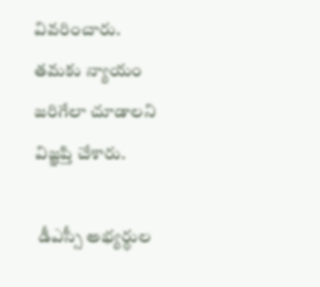వివరించారు. తమకు న్యాయం జరిగేలా చూడాలని విజ్ఞప్తి చేశారు.

 డీఎస్సీ అభ్యర్థుల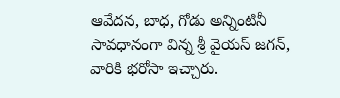ఆవేదన, బాధ, గోడు అన్నింటినీ సావధానంగా విన్న శ్రీ వైయస్‌ జగన్, వారికి భరోసా ఇచ్చారు.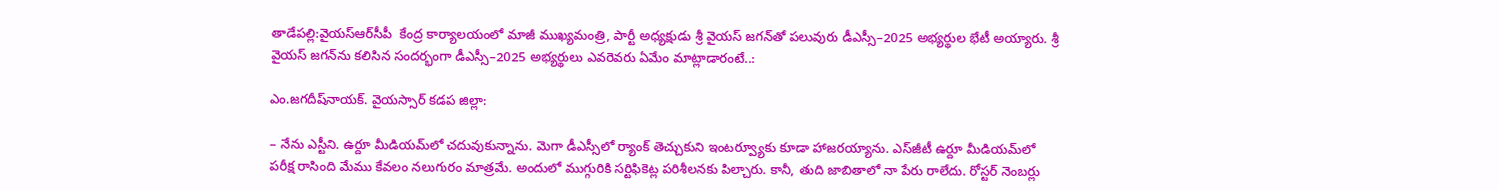తాడేపల్లి:వైయ‌స్ఆర్‌సీపీ  కేంద్ర కార్యాలయంలో మాజీ ముఖ్యమంత్రి, పార్టీ అధ్యక్షుడు శ్రీ వైయస్‌ జగన్‌తో పలువురు డీఎస్సీ–2025 అభ్యర్థుల భేటీ అయ్యారు. శ్రీ వైయస్‌ జగన్‌ను కలిసిన సందర్భంగా డీఎస్సీ–2025 అభ్యర్థులు ఎవరెవరు ఏమేం మాట్లాడారంటే..:

ఎం.జగదీష్‌నాయక్‌. వైయస్సార్‌ కడప జిల్లా:

– నేను ఎస్టీని. ఉర్దూ మీడియమ్‌లో చదువుకున్నాను. మెగా డీఎస్సీలో ర్యాంక్‌ తెచ్చుకుని ఇంటర్వ్యూకు కూడా హాజరయ్యాను. ఎస్‌జీటీ ఉర్దూ మీడియమ్‌లో పరీక్ష రాసింది మేము కేవలం నలుగురం మాత్రమే. అందులో ముగ్గురికి సర్టిఫికెట్ల పరిశీలనకు పిల్చారు. కానీ, తుది జాబితాలో నా పేరు రాలేదు. రోస్టర్‌ నెంబర్లు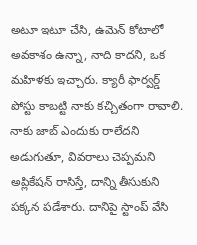అటూ ఇటూ చేసి, ఉమెన్‌ కోటాలో అవకాశం ఉన్నా, నాది కాదని, ఒక మహిళకు ఇచ్చారు. క్యారీ ఫార్వర్డ్‌ పోస్టు కాబట్టి నాకు కచ్చితంగా రావాలి. నాకు జాబ్‌ ఎందుకు రాలేదని అడుగుతూ, వివరాలు చెప్పమని అప్లికేషన్‌ రాసిస్తే, దాన్ని తీసుకుని పక్కన పడేశారు. దానిపై స్టాంప్‌ వేసి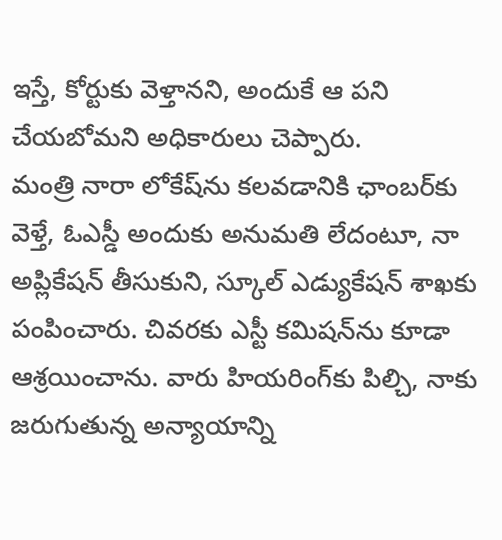ఇస్తే, కోర్టుకు వెళ్తానని, అందుకే ఆ పని చేయబోమని అధికారులు చెప్పారు.
మంత్రి నారా లోకేష్‌ను కలవడానికి ఛాంబర్‌కు వెళ్తే, ఓఎస్డీ అందుకు అనుమతి లేదంటూ, నా అప్లికేషన్‌ తీసుకుని, స్కూల్‌ ఎడ్యుకేషన్‌ శాఖకు పంపించారు. చివరకు ఎస్టీ కమిషన్‌ను కూడా ఆశ్రయించాను. వారు హియరింగ్‌కు పిల్చి, నాకు జరుగుతున్న అన్యాయాన్ని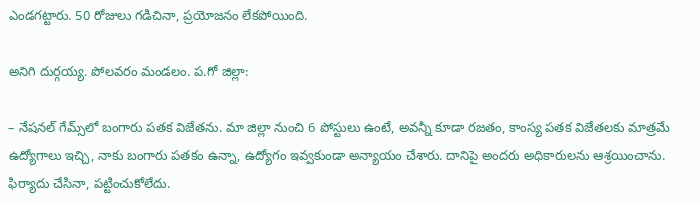ఎండగట్టారు. 50 రోజులు గడిచినా, ప్రయోజనం లేకపోయింది.

అనిగి దుర్గయ్య. పోలవరం మండలం. ప.గో జిల్లా:

– నేషనల్‌ గేమ్స్‌లో బంగారు పతక విజేతను. మా జిల్లా నుంచి 6 పోస్టులు ఉంటే, అవన్నీ కూడా రజతం, కాంస్య పతక విజేతలకు మాత్రమే ఉద్యోగాలు ఇచ్చి, నాకు బంగారు పతకం ఉన్నా, ఉద్యోగం ఇవ్వకుండా అన్యాయం చేశారు. దానిపై అందరు అధికారులను ఆశ్రయించాను. ఫిర్యాదు చేసినా, పట్టించుకోలేదు.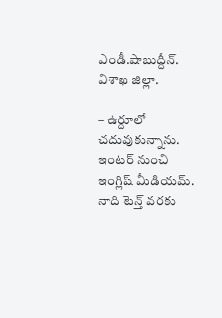ఎండీ.షాబుద్దీన్‌. విశాఖ జిల్లా.

– ఉర్దూలో చదువుకున్నాను. ఇంటర్‌ నుంచి ఇంగ్లిష్‌ మీడియమ్‌. నాది టెన్త్‌ వరకు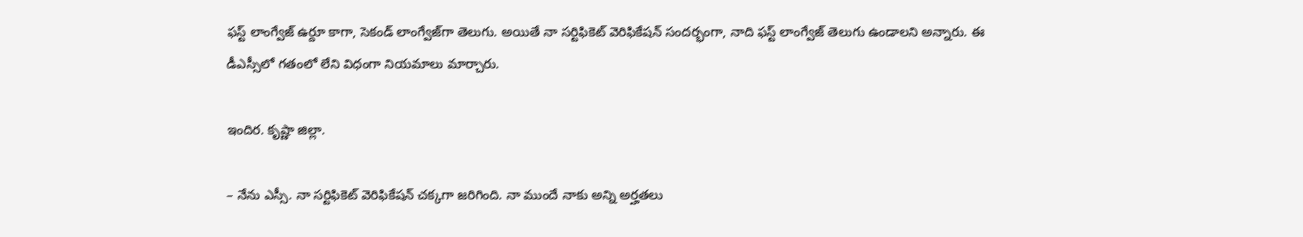ఫస్ట్‌ లాంగ్వేజ్‌ ఉర్దూ కాగా, సెకండ్‌ లాంగ్వేజ్‌గా తెలుగు. అయితే నా సర్టిఫికెట్‌ వెరిఫికేషన్‌ సందర్భంగా, నాది ఫస్ట్‌ లాంగ్వేజ్‌ తెలుగు ఉండాలని అన్నారు. ఈ డీఎస్సీలో గతంలో లేని విధంగా నియమాలు మార్చారు.

ఇందిర. కృష్ణా జిల్లా.

– నేను ఎస్సీ. నా సర్టిఫికెట్‌ వెరిఫికేషన్‌ చక్కగా జరిగింది. నా ముందే నాకు అన్ని అర్హతలు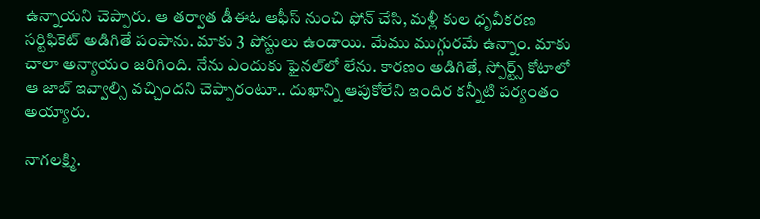ఉన్నాయని చెప్పారు. ఆ తర్వాత డీఈఓ ఆఫీస్‌ నుంచి ఫోన్‌ చేసి, మళ్లీ కుల ధృవీకరణ సర్టిఫికెట్‌ అడిగితే పంపాను. మాకు 3 పోస్టులు ఉండాయి. మేము ముగ్గురమే ఉన్నాం. మాకు చాలా అన్యాయం జరిగింది. నేను ఎందుకు ఫైనల్‌లో లేను. కారణం అడిగితే, స్పోర్ట్స్‌ కోటాలో ఆ జాబ్‌ ఇవ్వాల్సి వచ్చిందని చెప్పారంటూ.. దుఖాన్ని ఆపుకోలేని ఇందిర కన్నీటి పర్యంతం అయ్యారు.

నాగలక్ష్మి.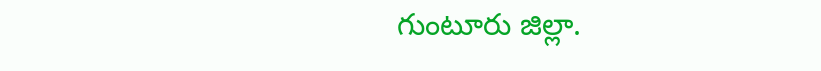గుంటూరు జిల్లా.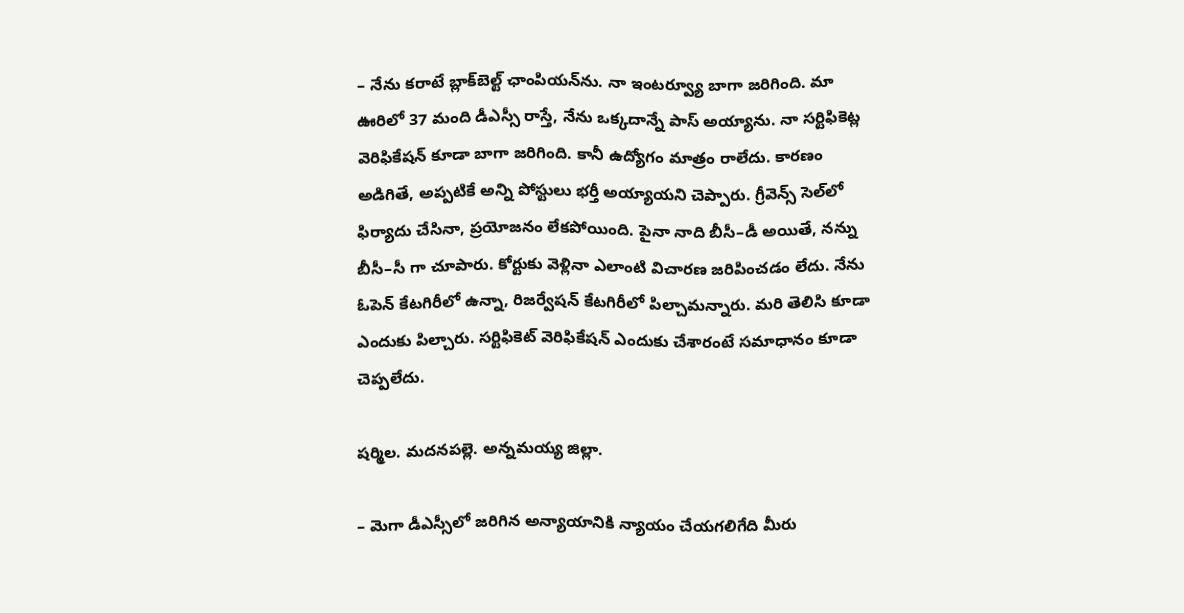– నేను కరాటే బ్లాక్‌బెల్ట్‌ ఛాంపియన్‌ను. నా ఇంటర్వ్యూ బాగా జరిగింది. మా ఊరిలో 37 మంది డీఎస్సీ రాస్తే, నేను ఒక్కదాన్నే పాస్‌ అయ్యాను. నా సర్టిఫికెట్ల వెరిఫికేషన్‌ కూడా బాగా జరిగింది. కానీ ఉద్యోగం మాత్రం రాలేదు. కారణం అడిగితే, అప్పటికే అన్ని పోస్టులు భర్తీ అయ్యాయని చెప్పారు. గ్రీవెన్స్‌ సెల్‌లో ఫిర్యాదు చేసినా, ప్రయోజనం లేకపోయింది. పైనా నాది బీసీ–డీ అయితే, నన్ను బీసీ–సీ గా చూపారు. కోర్టుకు వెళ్లినా ఎలాంటి విచారణ జరిపించడం లేదు. నేను ఓపెన్‌ కేటగిరీలో ఉన్నా, రిజర్వేషన్‌ కేటగిరీలో పిల్చామన్నారు. మరి తెలిసి కూడా ఎందుకు పిల్చారు. సర్టిఫికెట్‌ వెరిఫికేషన్‌ ఎందుకు చేశారంటే సమాధానం కూడా చెప్పలేదు.

షర్మిల. మదనపల్లె. అన్నమయ్య జిల్లా.

– మెగా డీఎస్సీలో జరిగిన అన్యాయానికి న్యాయం చేయగలిగేది మీరు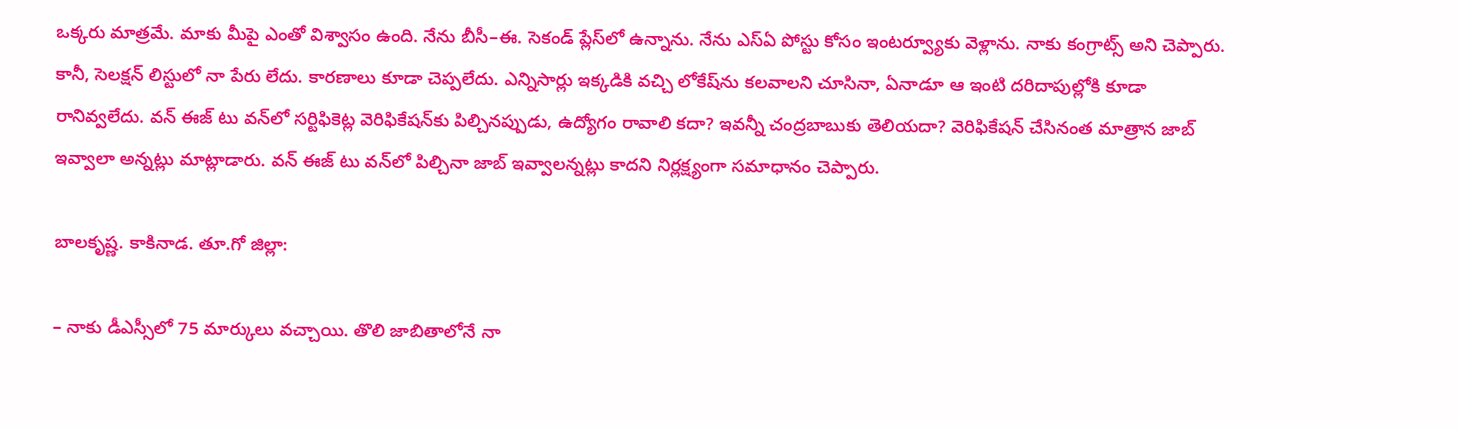ఒక్కరు మాత్రమే. మాకు మీపై ఎంతో విశ్వాసం ఉంది. నేను బీసీ–ఈ. సెకండ్‌ ప్లేస్‌లో ఉన్నాను. నేను ఎస్‌ఏ పోస్టు కోసం ఇంటర్వ్యూకు వెళ్లాను. నాకు కంగ్రాట్స్‌ అని చెప్పారు. కానీ, సెలక్షన్‌ లిస్టులో నా పేరు లేదు. కారణాలు కూడా చెప్పలేదు. ఎన్నిసార్లు ఇక్కడికి వచ్చి లోకేష్‌ను కలవాలని చూసినా, ఏనాడూ ఆ ఇంటి దరిదాపుల్లోకి కూడా రానివ్వలేదు. వన్‌ ఈజ్‌ టు వన్‌లో సర్టిఫికెట్ల వెరిఫికేషన్‌కు పిల్చినప్పుడు, ఉద్యోగం రావాలి కదా? ఇవన్నీ చంద్రబాబుకు తెలియదా? వెరిఫికేషన్‌ చేసినంత మాత్రాన జాబ్‌ ఇవ్వాలా అన్నట్లు మాట్లాడారు. వన్‌ ఈజ్‌ టు వన్‌లో పిల్చినా జాబ్‌ ఇవ్వాలన్నట్లు కాదని నిర్లక్ష్యంగా సమాధానం చెప్పారు.

బాలకృష్ణ. కాకినాడ. తూ.గో జిల్లా:

– నాకు డీఎస్సీలో 75 మార్కులు వచ్చాయి. తొలి జాబితాలోనే నా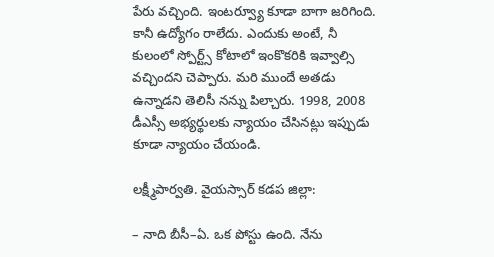పేరు వచ్చింది. ఇంటర్వ్యూ కూడా బాగా జరిగింది. కానీ ఉద్యోగం రాలేదు. ఎందుకు అంటే, నీ కులంలో స్పోర్ట్స్‌ కోటాలో ఇంకొకరికి ఇవ్వాల్సి వచ్చిందని చెప్పారు. మరి ముందే అతడు ఉన్నాడని తెలిసీ నన్ను పిల్చారు. 1998, 2008  డీఎస్సీ అభ్యర్థులకు న్యాయం చేసినట్లు ఇప్పుడు కూడా న్యాయం చేయండి.

లక్ష్మీపార్వతి. వైయస్సార్‌ కడప జిల్లా:

– నాది బీసీ–ఏ. ఒక పోస్టు ఉంది. నేను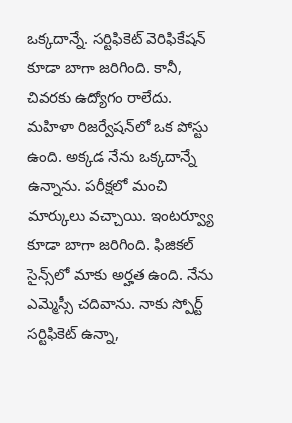ఒక్కదాన్నే. సర్టిఫికెట్‌ వెరిఫికేషన్‌ కూడా బాగా జరిగింది. కానీ, చివరకు ఉద్యోగం రాలేదు. మహిళా రిజర్వేషన్‌లో ఒక పోస్టు ఉంది. అక్కడ నేను ఒక్కదాన్నే ఉన్నాను. పరీక్షలో మంచి మార్కులు వచ్చాయి. ఇంటర్వ్యూ కూడా బాగా జరిగింది. ఫిజికల్‌ సైన్స్‌లో మాకు అర్హత ఉంది. నేను ఎమ్మెస్సీ చదివాను. నాకు స్పోర్ట్‌ సర్టిఫికెట్‌ ఉన్నా,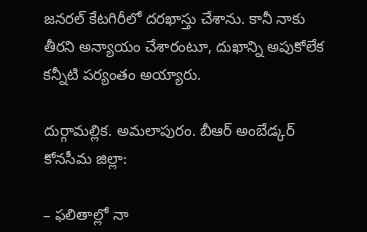జనరల్‌ కేటగిరీలో దరఖాస్తు చేశాను. కానీ నాకు తీరని అన్యాయం చేశారంటూ, దుఖాన్ని అపుకోలేక కన్నీటి పర్యంతం అయ్యారు.

దుర్గామల్లిక. అమలాపురం. బీఆర్‌ అంబేడ్కర్‌ కోనసీమ జిల్లా:

– ఫలితాల్లో నా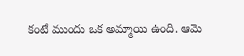కంటే ముందు ఒక అమ్మాయి ఉంది. ఆమె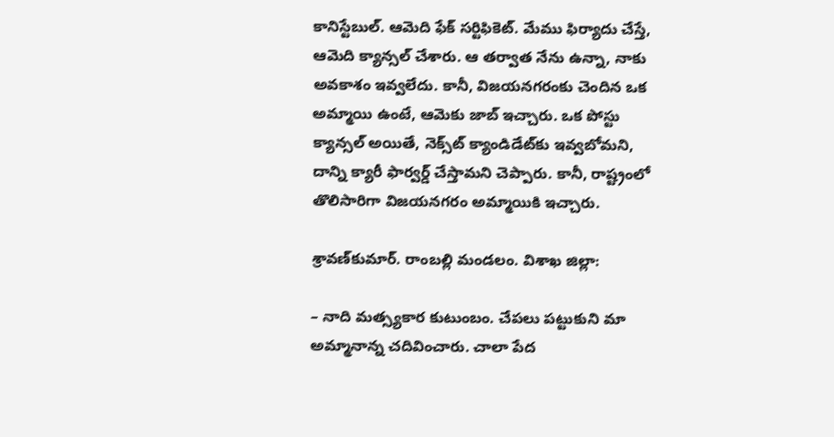కానిస్టేబుల్‌. ఆమెది ఫేక్‌ సర్టిఫికెట్‌. మేము ఫిర్యాదు చేస్తే, ఆమెది క్యాన్సల్‌ చేశారు. ఆ తర్వాత నేను ఉన్నా, నాకు అవకాశం ఇవ్వలేదు. కానీ, విజయనగరంకు చెందిన ఒక అమ్మాయి ఉంటే, ఆమెకు జాబ్‌ ఇచ్చారు. ఒక పోస్టు క్యాన్సల్‌ అయితే, నెక్స్‌ట్‌ క్యాండిడేట్‌కు ఇవ్వబోమని, దాన్ని క్యారీ ఫార్వర్డ్‌ చేస్తామని చెప్పారు. కానీ, రాష్ట్రంలో తొలిసారిగా విజయనగరం అమ్మాయికి ఇచ్చారు.

శ్రావణ్‌కుమార్‌. రాంబల్లి మండలం. విశాఖ జిల్లా:

– నాది మత్స్యకార కుటుంబం. చేపలు పట్టుకుని మా అమ్మానాన్న చదివించారు. చాలా పేద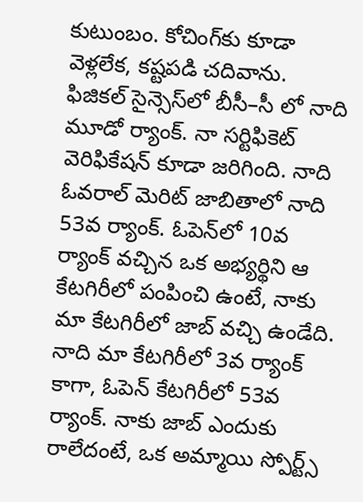కుటుంబం. కోచింగ్‌కు కూడా వెళ్లలేక, కష్టపడి చదివాను. ఫిజికల్‌ సైన్సెస్‌లో బీసీ–సీ లో నాది మూడో ర్యాంక్‌. నా సర్టిఫికెట్‌ వెరిఫికేషన్‌ కూడా జరిగింది. నాది ఓవరాల్‌ మెరిట్‌ జాబితాలో నాది 53వ ర్యాంక్‌. ఓపెన్‌లో 10వ ర్యాంక్‌ వచ్చిన ఒక అభ్యర్థిని ఆ కేటగిరీలో పంపించి ఉంటే, నాకు మా కేటగిరీలో జాబ్‌ వచ్చి ఉండేది. నాది మా కేటగిరీలో 3వ ర్యాంక్‌ కాగా, ఓపెన్‌ కేటగిరీలో 53వ ర్యాంక్‌. నాకు జాబ్‌ ఎందుకు రాలేదంటే, ఒక అమ్మాయి స్పోర్ట్స్‌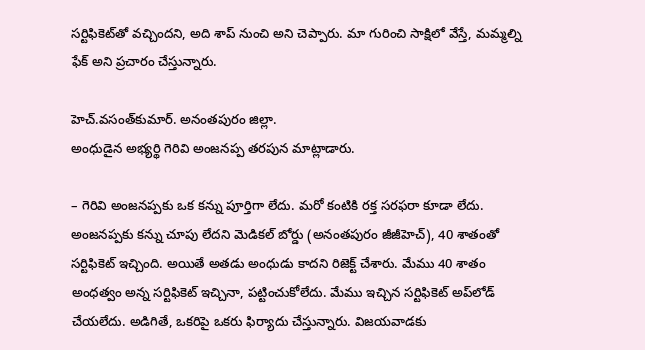సర్టిఫికెట్‌తో వచ్చిందని, అది శాప్‌ నుంచి అని చెప్పారు. మా గురించి సాక్షిలో వేస్తే, మమ్మల్ని ఫేక్‌ అని ప్రచారం చేస్తున్నారు.

హెచ్‌.వసంత్‌కుమార్‌. అనంతపురం జిల్లా.
అంధుడైన అభ్యర్థి గెరివి అంజనప్ప తరపున మాట్లాడారు.

– గెరివి అంజనప్పకు ఒక కన్ను పూర్తిగా లేదు. మరో కంటికి రక్త సరఫరా కూడా లేదు. అంజనప్పకు కన్ను చూపు లేదని మెడికల్‌ బోర్డు (అనంతపురం జీజీహెచ్‌), 40 శాతంతో సర్టిఫికెట్‌ ఇచ్చింది. అయితే అతడు అంధుడు కాదని రిజెక్ట్‌ చేశారు. మేము 40 శాతం అంధత్వం అన్న సర్టిఫికెట్‌ ఇచ్చినా, పట్టించుకోలేదు. మేము ఇచ్చిన సర్టిఫికెట్‌ అప్‌లోడ్‌ చేయలేదు. అడిగితే, ఒకరిపై ఒకరు ఫిర్యాదు చేస్తున్నారు. విజయవాడకు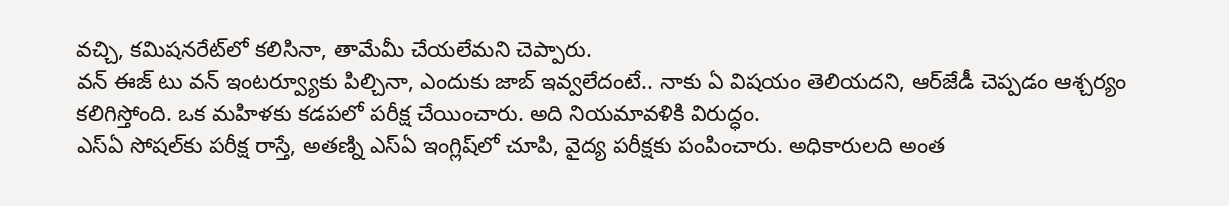వచ్చి, కమిషనరేట్‌లో కలిసినా, తామేమీ చేయలేమని చెప్పారు.
వన్‌ ఈజ్‌ టు వన్‌ ఇంటర్వ్యూకు పిల్చినా, ఎందుకు జాబ్‌ ఇవ్వలేదంటే.. నాకు ఏ విషయం తెలియదని, ఆర్‌జేడీ చెప్పడం ఆశ్చర్యం కలిగిస్తోంది. ఒక మహిళకు కడపలో పరీక్ష చేయించారు. అది నియమావళికి విరుద్ధం.
ఎస్‌ఏ సోషల్‌కు పరీక్ష రాస్తే, అతణ్ని ఎస్‌ఏ ఇంగ్లిష్‌లో చూపి, వైద్య పరీక్షకు పంపించారు. అధికారులది అంత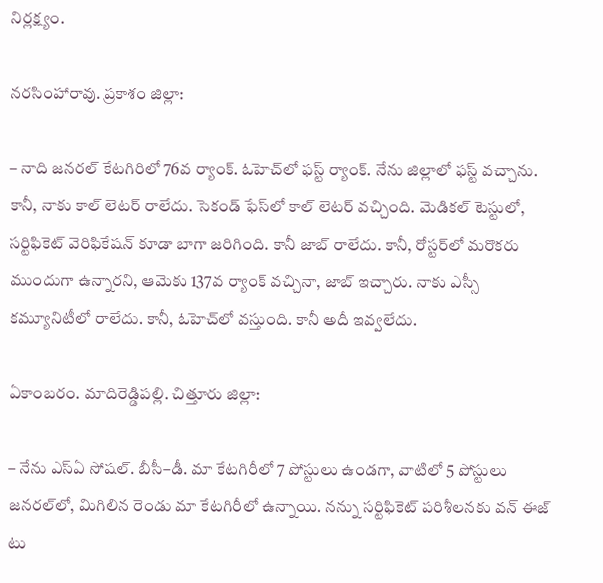నిర్లక్ష్యం.

నరసింహారావు. ప్రకాశం జిల్లా:

– నాది జనరల్‌ కేటగిరిలో 76వ ర్యాంక్‌. ఓహెచ్‌లో ఫస్ట్‌ ర్యాంక్‌. నేను జిల్లాలో ఫస్ట్‌ వచ్చాను. కానీ, నాకు కాల్‌ లెటర్‌ రాలేదు. సెకండ్‌ ఫేస్‌లో కాల్‌ లెటర్‌ వచ్చింది. మెడికల్‌ టెస్టులో, సర్టిఫికెట్‌ వెరిఫికేషన్‌ కూడా బాగా జరిగింది. కానీ జాబ్‌ రాలేదు. కానీ, రోస్టర్‌లో మరొకరు ముందుగా ఉన్నారని, ఆమెకు 137వ ర్యాంక్‌ వచ్చినా, జాబ్‌ ఇచ్చారు. నాకు ఎస్సీ కమ్యూనిటీలో రాలేదు. కానీ, ఓహెచ్‌లో వస్తుంది. కానీ అదీ ఇవ్వలేదు.

ఏకాంబరం. మాదిరెడ్డిపల్లి. చిత్తూరు జిల్లా:

– నేను ఎస్‌ఏ సోషల్‌. బీసీ–డీ. మా కేటగిరీలో 7 పోస్టులు ఉండగా, వాటిలో 5 పోస్టులు జనరల్‌లో, మిగిలిన రెండు మా కేటగిరీలో ఉన్నాయి. నన్ను సర్టిఫికెట్‌ పరిశీలనకు వన్‌ ఈజ్‌ టు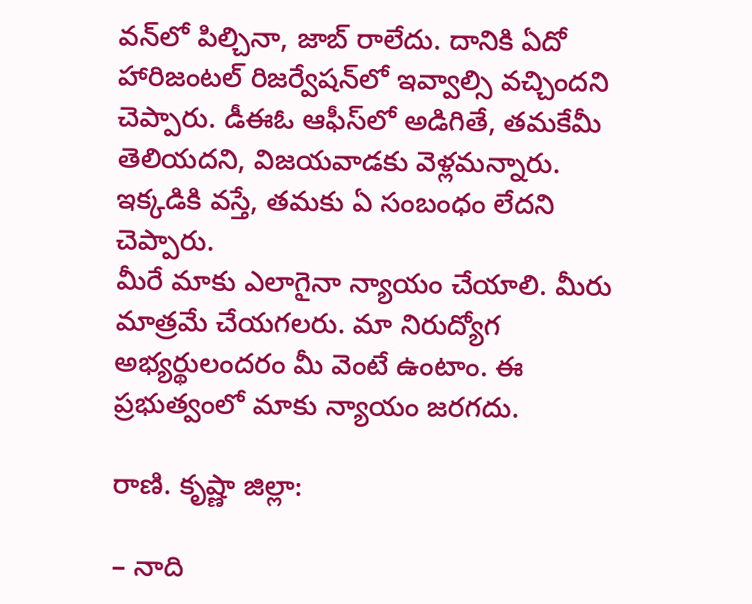వన్‌లో పిల్చినా, జాబ్‌ రాలేదు. దానికి ఏదో హారిజంటల్‌ రిజర్వేషన్‌లో ఇవ్వాల్సి వచ్చిందని చెప్పారు. డీఈఓ ఆఫీస్‌లో అడిగితే, తమకేమీ తెలియదని, విజయవాడకు వెళ్లమన్నారు. ఇక్కడికి వస్తే, తమకు ఏ సంబంధం లేదని చెప్పారు.
మీరే మాకు ఎలాగైనా న్యాయం చేయాలి. మీరు మాత్రమే చేయగలరు. మా నిరుద్యోగ అభ్యర్థులందరం మీ వెంటే ఉంటాం. ఈ ప్రభుత్వంలో మాకు న్యాయం జరగదు.

రాణి. కృష్ణా జిల్లా:

– నాది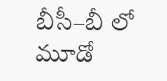బీసీ–బీ లో మూడో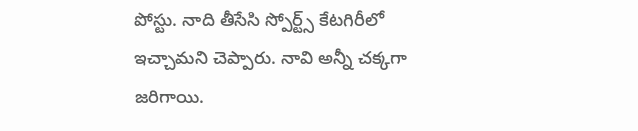పోస్టు. నాది తీసేసి స్పోర్ట్స్‌ కేటగిరీలో ఇచ్చామని చెప్పారు. నావి అన్నీ చక్కగా జరిగాయి.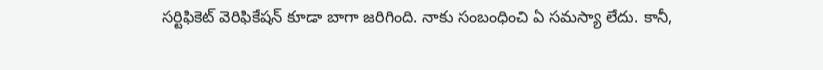సర్టిఫికెట్‌ వెరిఫికేషన్‌ కూడా బాగా జరిగింది. నాకు సంబంధించి ఏ సమస్యా లేదు. కానీ,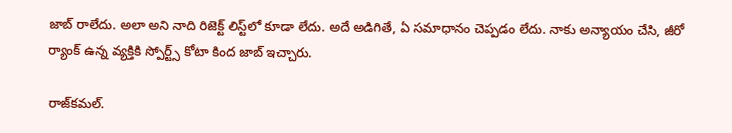జాబ్‌ రాలేదు. అలా అని నాది రిజెక్ట్‌ లిస్ట్‌లో కూడా లేదు. అదే అడిగితే, ఏ సమాధానం చెప్పడం లేదు. నాకు అన్యాయం చేసి, జీరో ర్యాంక్‌ ఉన్న వ్యక్తికి స్పోర్ట్స్‌ కోటా కింద జాబ్‌ ఇచ్చారు.

రాజ్‌కమల్‌.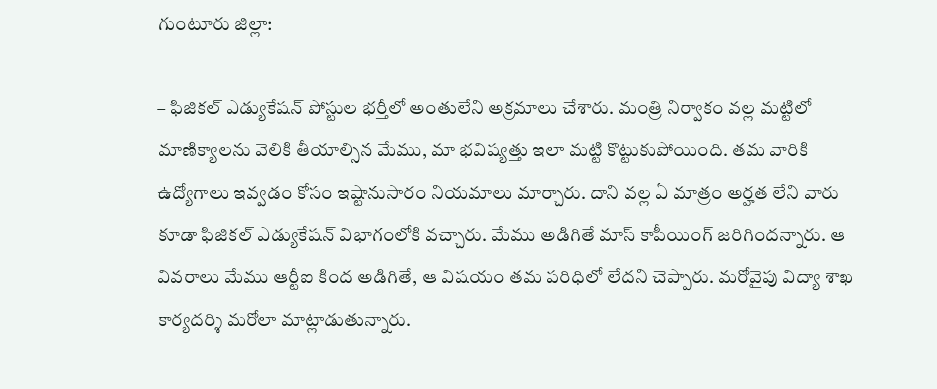గుంటూరు జిల్లా:

– ఫిజికల్‌ ఎడ్యుకేషన్‌ పోస్టుల భర్తీలో అంతులేని అక్రమాలు చేశారు. మంత్రి నిర్వాకం వల్ల మట్టిలో మాణిక్యాలను వెలికి తీయాల్సిన మేము, మా భవిష్యత్తు ఇలా మట్టి కొట్టుకుపోయింది. తమ వారికి ఉద్యోగాలు ఇవ్వడం కోసం ఇష్టానుసారం నియమాలు మార్చారు. దాని వల్ల ఏ మాత్రం అర్హత లేని వారు కూడా ఫిజికల్‌ ఎడ్యుకేషన్‌ విభాగంలోకి వచ్చారు. మేము అడిగితే మాస్‌ కాపీయింగ్‌ జరిగిందన్నారు. ఆ వివరాలు మేము ఆర్టీఐ కింద అడిగితే, ఆ విషయం తమ పరిధిలో లేదని చెప్పారు. మరోవైపు విద్యా శాఖ కార్యదర్శి మరోలా మాట్లాడుతున్నారు.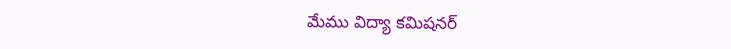మేము విద్యా కమిషనర్‌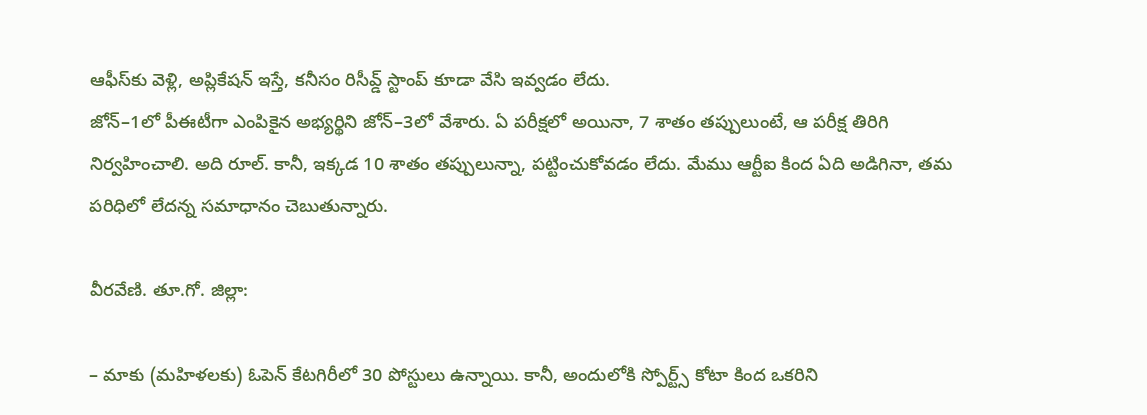ఆఫీస్‌కు వెళ్లి, అప్లికేషన్‌ ఇస్తే, కనీసం రిసీవ్డ్‌ స్టాంప్‌ కూడా వేసి ఇవ్వడం లేదు.
జోన్‌–1లో పీఈటీగా ఎంపికైన అభ్యర్థిని జోన్‌–3లో వేశారు. ఏ పరీక్షలో అయినా, 7 శాతం తప్పులుంటే, ఆ పరీక్ష తిరిగి నిర్వహించాలి. అది రూల్‌. కానీ, ఇక్కడ 10 శాతం తప్పులున్నా, పట్టించుకోవడం లేదు. మేము ఆర్టీఐ కింద ఏది అడిగినా, తమ పరిధిలో లేదన్న సమాధానం చెబుతున్నారు.

వీరవేణి. తూ.గో. జిల్లా:

– మాకు (మహిళలకు) ఓపెన్‌ కేటగిరీలో 30 పోస్టులు ఉన్నాయి. కానీ, అందులోకి స్పోర్ట్స్‌ కోటా కింద ఒకరిని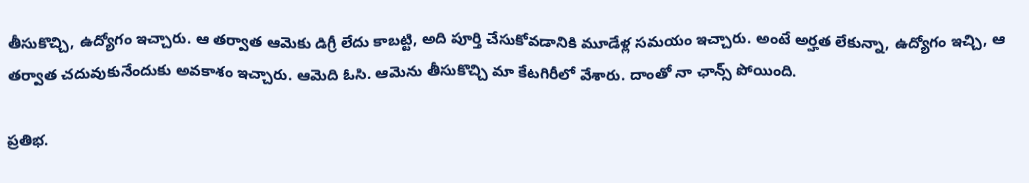తీసుకొచ్చి, ఉద్యోగం ఇచ్చారు. ఆ తర్వాత ఆమెకు డిగ్రీ లేదు కాబట్టి, అది పూర్తి చేసుకోవడానికి మూడేళ్ల సమయం ఇచ్చారు. అంటే అర్హత లేకున్నా, ఉద్యోగం ఇచ్చి, ఆ తర్వాత చదువుకునేందుకు అవకాశం ఇచ్చారు. ఆమెది ఓసి. ఆమెను తీసుకొచ్చి మా కేటగిరీలో వేశారు. దాంతో నా ఛాన్స్‌ పోయింది.

ప్రతిభ.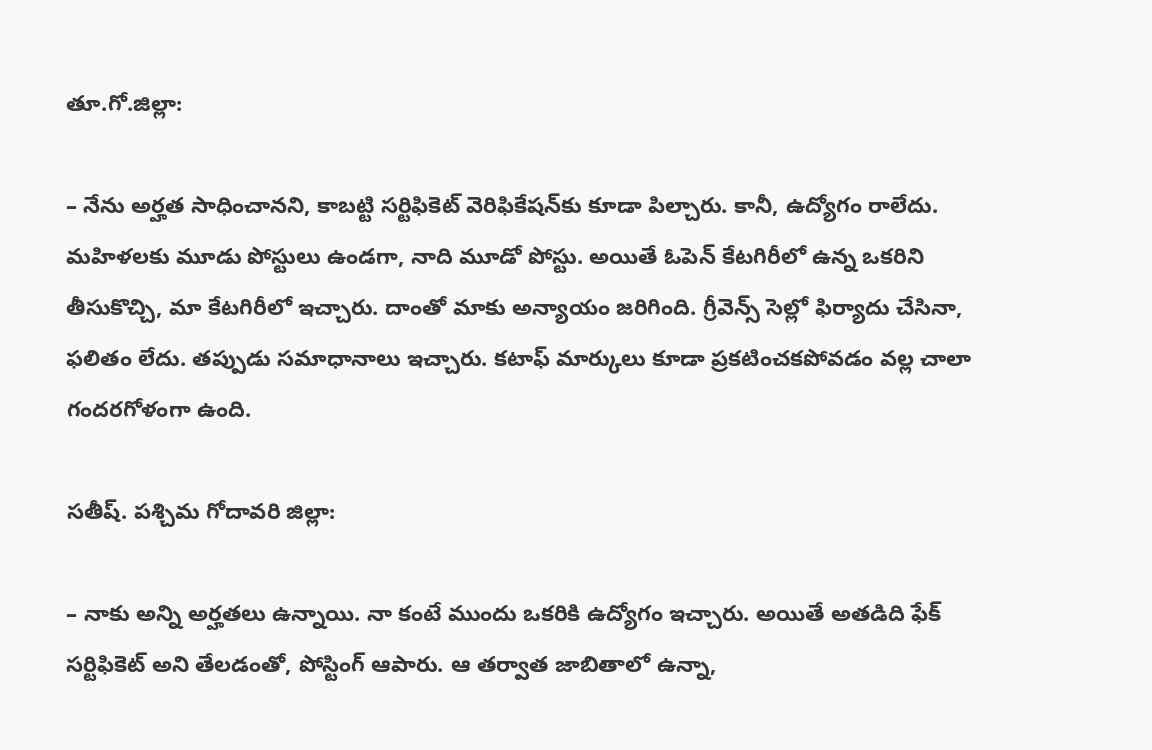తూ.గో.జిల్లా:

– నేను అర్హత సాధించానని, కాబట్టి సర్టిఫికెట్‌ వెరిఫికేషన్‌కు కూడా పిల్చారు. కానీ, ఉద్యోగం రాలేదు. మహిళలకు మూడు పోస్టులు ఉండగా, నాది మూడో పోస్టు. అయితే ఓపెన్‌ కేటగిరీలో ఉన్న ఒకరిని తీసుకొచ్చి, మా కేటగిరీలో ఇచ్చారు. దాంతో మాకు అన్యాయం జరిగింది. గ్రీవెన్స్‌ సెల్లో ఫిర్యాదు చేసినా, ఫలితం లేదు. తప్పుడు సమాధానాలు ఇచ్చారు. కటాఫ్‌ మార్కులు కూడా ప్రకటించకపోవడం వల్ల చాలా గందరగోళంగా ఉంది.

సతీష్‌. పశ్చిమ గోదావరి జిల్లా:

– నాకు అన్ని అర్హతలు ఉన్నాయి. నా కంటే ముందు ఒకరికి ఉద్యోగం ఇచ్చారు. అయితే అతడిది ఫేక్‌ సర్టిఫికెట్‌ అని తేలడంతో, పోస్టింగ్‌ ఆపారు. ఆ తర్వాత జాబితాలో ఉన్నా,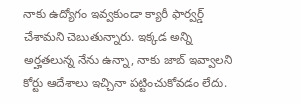నాకు ఉద్యోగం ఇవ్వకుండా క్యారీ ఫార్వర్డ్‌ చేశామని చెబుతున్నారు. ఇక్కడ అన్ని అర్హతలున్న నేను ఉన్నా, నాకు జాబ్‌ ఇవ్వాలని కోర్టు ఆదేశాలు ఇచ్చినా పట్టించుకోవడం లేదు.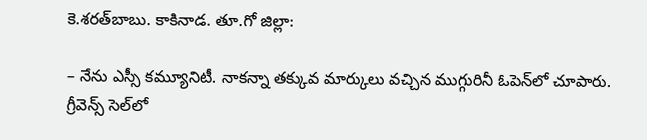కె.శరత్‌బాబు. కాకినాడ. తూ.గో జిల్లా:

– నేను ఎస్సీ కమ్యూనిటీ. నాకన్నా తక్కువ మార్కులు వచ్చిన ముగ్గురినీ ఓపెన్‌లో చూపారు. గ్రీవెన్స్‌ సెల్‌లో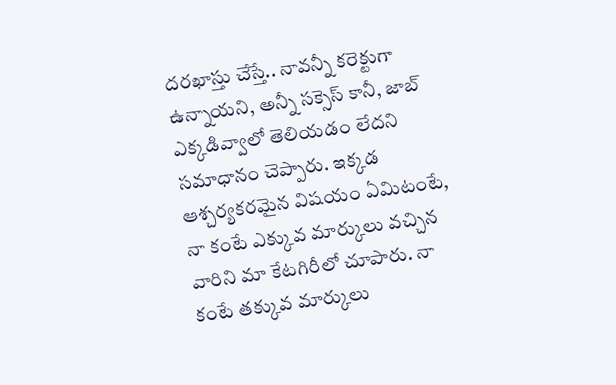దరఖాస్తు చేస్తే.. నావన్నీ కరెక్టుగా ఉన్నాయని, అన్నీ సక్సెస్‌ కానీ, జాబ్‌ ఎక్కడివ్వాలో తెలియడం లేదని సమాధానం చెప్పారు. ఇక్కడ ఆశ్చర్యకరమైన విషయం ఏమిటంటే, నా కంటే ఎక్కువ మార్కులు వచ్చిన వారిని మా కేటగిరీలో చూపారు. నా కంటే తక్కువ మార్కులు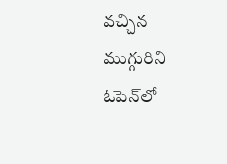వచ్చిన ముగ్గురిని ఓపెన్‌లో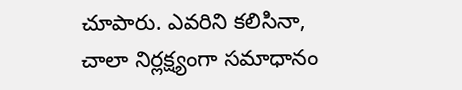చూపారు. ఎవరిని కలిసినా, చాలా నిర్లక్ష్యంగా సమాధానం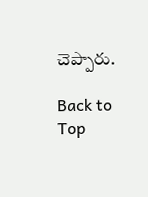చెప్పారు.

Back to Top